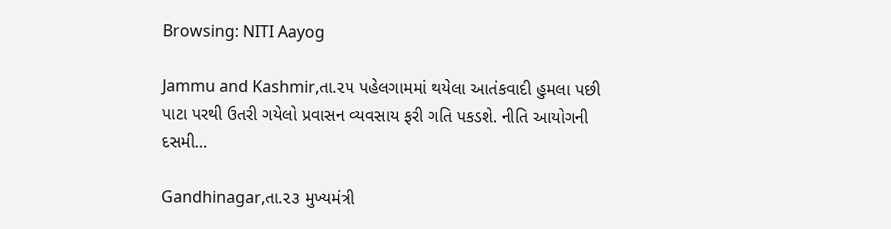Browsing: NITI Aayog

Jammu and Kashmir,તા.૨૫ પહેલગામમાં થયેલા આતંકવાદી હુમલા પછી પાટા પરથી ઉતરી ગયેલો પ્રવાસન વ્યવસાય ફરી ગતિ પકડશે. નીતિ આયોગની દસમી…

Gandhinagar,તા.૨૩ મુખ્યમંત્રી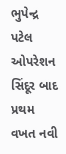ભુપેન્દ્ર પટેલ ઓપરેશન સિંદૂર બાદ પ્રથમ વખત નવી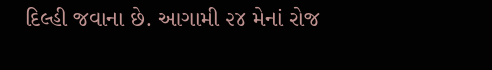દિલ્હી જવાના છે. આગામી ૨૪ મેનાં રોજ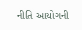નીતિ આયોગની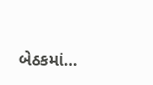બેઠકમાં…